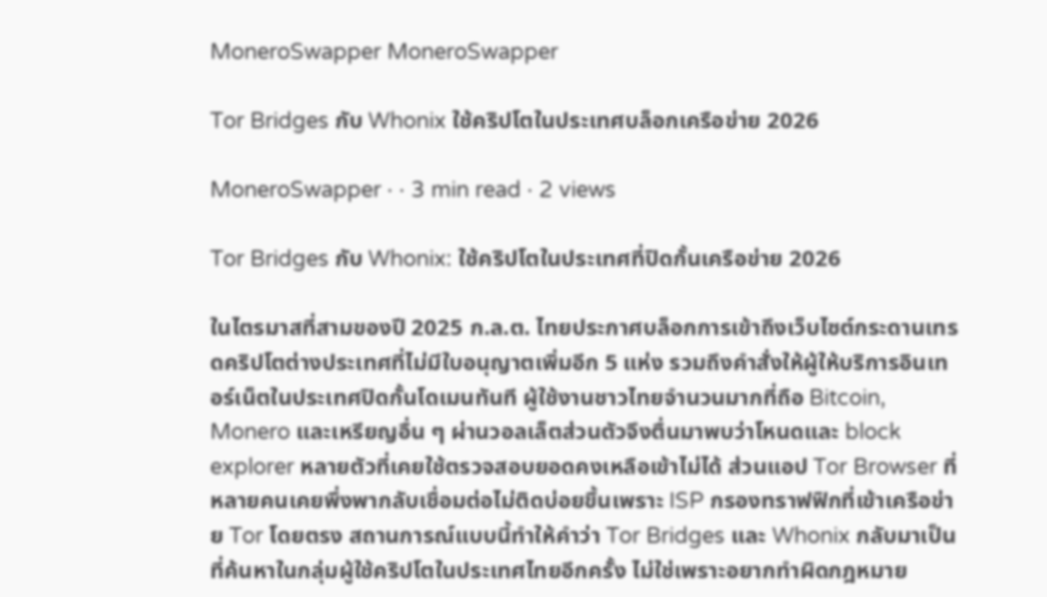MoneroSwapper MoneroSwapper

Tor Bridges กับ Whonix ใช้คริปโตในประเทศบล็อกเครือข่าย 2026

MoneroSwapper · · 3 min read · 2 views

Tor Bridges กับ Whonix: ใช้คริปโตในประเทศที่ปิดกั้นเครือข่าย 2026

ในไตรมาสที่สามของปี 2025 ก.ล.ต. ไทยประกาศบล็อกการเข้าถึงเว็บไซต์กระดานเทรดคริปโตต่างประเทศที่ไม่มีใบอนุญาตเพิ่มอีก 5 แห่ง รวมถึงคำสั่งให้ผู้ให้บริการอินเทอร์เน็ตในประเทศปิดกั้นโดเมนทันที ผู้ใช้งานชาวไทยจำนวนมากที่ถือ Bitcoin, Monero และเหรียญอื่น ๆ ผ่านวอลเล็ตส่วนตัวจึงตื่นมาพบว่าโหนดและ block explorer หลายตัวที่เคยใช้ตรวจสอบยอดคงเหลือเข้าไม่ได้ ส่วนแอป Tor Browser ที่หลายคนเคยพึ่งพากลับเชื่อมต่อไม่ติดบ่อยขึ้นเพราะ ISP กรองทราฟฟิกที่เข้าเครือข่าย Tor โดยตรง สถานการณ์แบบนี้ทำให้คำว่า Tor Bridges และ Whonix กลับมาเป็นที่ค้นหาในกลุ่มผู้ใช้คริปโตในประเทศไทยอีกครั้ง ไม่ใช่เพราะอยากทำผิดกฎหมาย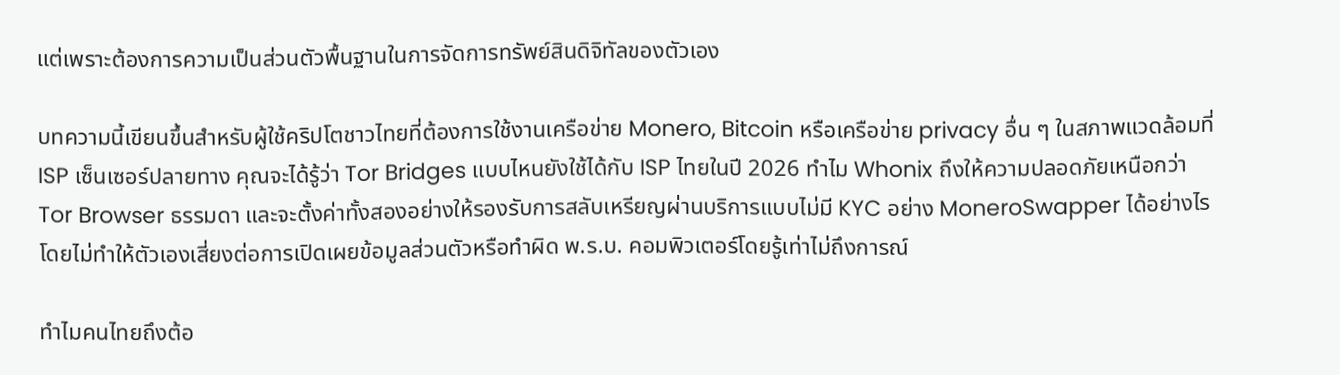แต่เพราะต้องการความเป็นส่วนตัวพื้นฐานในการจัดการทรัพย์สินดิจิทัลของตัวเอง

บทความนี้เขียนขึ้นสำหรับผู้ใช้คริปโตชาวไทยที่ต้องการใช้งานเครือข่าย Monero, Bitcoin หรือเครือข่าย privacy อื่น ๆ ในสภาพแวดล้อมที่ ISP เซ็นเซอร์ปลายทาง คุณจะได้รู้ว่า Tor Bridges แบบไหนยังใช้ได้กับ ISP ไทยในปี 2026 ทำไม Whonix ถึงให้ความปลอดภัยเหนือกว่า Tor Browser ธรรมดา และจะตั้งค่าทั้งสองอย่างให้รองรับการสลับเหรียญผ่านบริการแบบไม่มี KYC อย่าง MoneroSwapper ได้อย่างไร โดยไม่ทำให้ตัวเองเสี่ยงต่อการเปิดเผยข้อมูลส่วนตัวหรือทำผิด พ.ร.บ. คอมพิวเตอร์โดยรู้เท่าไม่ถึงการณ์

ทำไมคนไทยถึงต้อ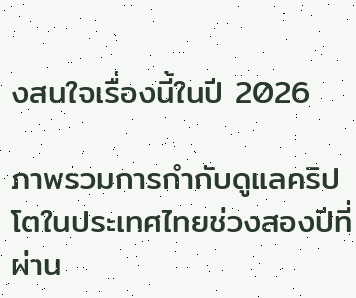งสนใจเรื่องนี้ในปี 2026

ภาพรวมการกำกับดูแลคริปโตในประเทศไทยช่วงสองปีที่ผ่าน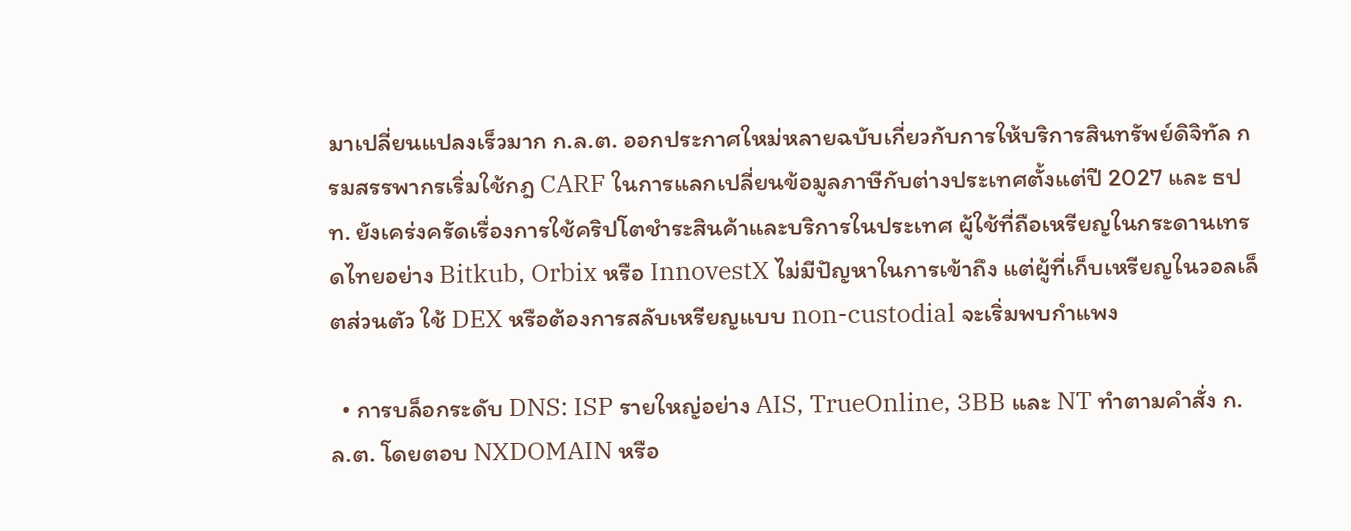มาเปลี่ยนแปลงเร็วมาก ก.ล.ต. ออกประกาศใหม่หลายฉบับเกี่ยวกับการให้บริการสินทรัพย์ดิจิทัล กรมสรรพากรเริ่มใช้กฎ CARF ในการแลกเปลี่ยนข้อมูลภาษีกับต่างประเทศตั้งแต่ปี 2027 และ ธปท. ยังเคร่งครัดเรื่องการใช้คริปโตชำระสินค้าและบริการในประเทศ ผู้ใช้ที่ถือเหรียญในกระดานเทรดไทยอย่าง Bitkub, Orbix หรือ InnovestX ไม่มีปัญหาในการเข้าถึง แต่ผู้ที่เก็บเหรียญในวอลเล็ตส่วนตัว ใช้ DEX หรือต้องการสลับเหรียญแบบ non-custodial จะเริ่มพบกำแพง

  • การบล็อกระดับ DNS: ISP รายใหญ่อย่าง AIS, TrueOnline, 3BB และ NT ทำตามคำสั่ง ก.ล.ต. โดยตอบ NXDOMAIN หรือ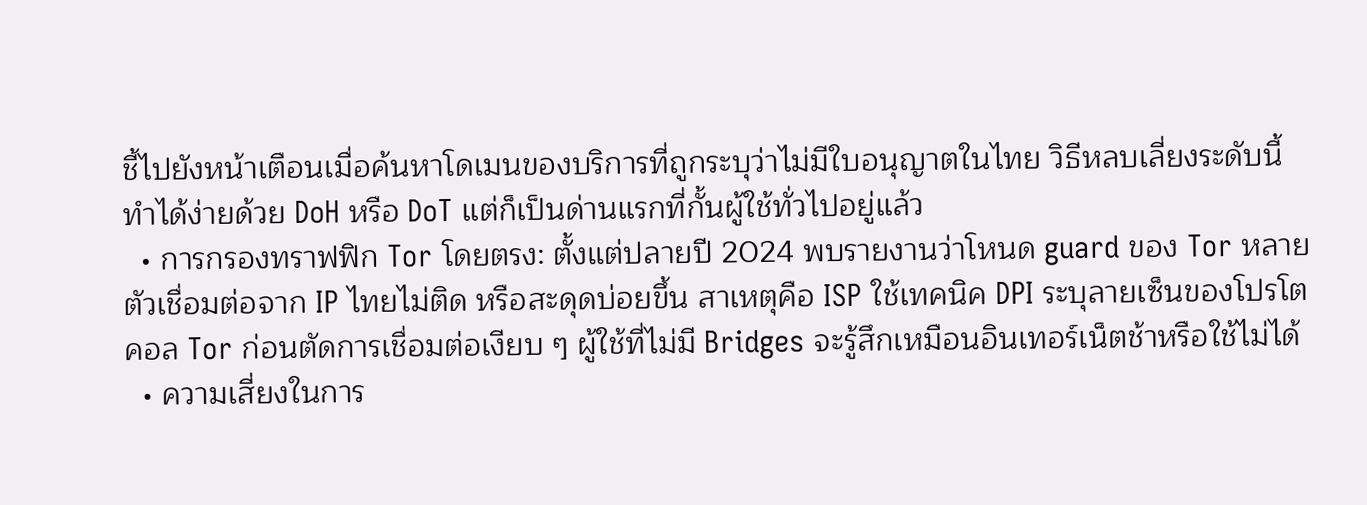ชี้ไปยังหน้าเตือนเมื่อค้นหาโดเมนของบริการที่ถูกระบุว่าไม่มีใบอนุญาตในไทย วิธีหลบเลี่ยงระดับนี้ทำได้ง่ายด้วย DoH หรือ DoT แต่ก็เป็นด่านแรกที่กั้นผู้ใช้ทั่วไปอยู่แล้ว
  • การกรองทราฟฟิก Tor โดยตรง: ตั้งแต่ปลายปี 2024 พบรายงานว่าโหนด guard ของ Tor หลายตัวเชื่อมต่อจาก IP ไทยไม่ติด หรือสะดุดบ่อยขึ้น สาเหตุคือ ISP ใช้เทคนิค DPI ระบุลายเซ็นของโปรโตคอล Tor ก่อนตัดการเชื่อมต่อเงียบ ๆ ผู้ใช้ที่ไม่มี Bridges จะรู้สึกเหมือนอินเทอร์เน็ตช้าหรือใช้ไม่ได้
  • ความเสี่ยงในการ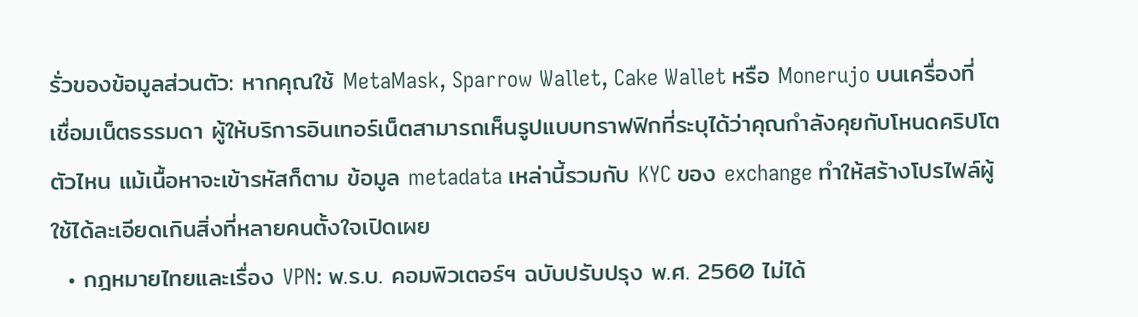รั่วของข้อมูลส่วนตัว: หากคุณใช้ MetaMask, Sparrow Wallet, Cake Wallet หรือ Monerujo บนเครื่องที่เชื่อมเน็ตธรรมดา ผู้ให้บริการอินเทอร์เน็ตสามารถเห็นรูปแบบทราฟฟิกที่ระบุได้ว่าคุณกำลังคุยกับโหนดคริปโตตัวไหน แม้เนื้อหาจะเข้ารหัสก็ตาม ข้อมูล metadata เหล่านี้รวมกับ KYC ของ exchange ทำให้สร้างโปรไฟล์ผู้ใช้ได้ละเอียดเกินสิ่งที่หลายคนตั้งใจเปิดเผย
  • กฎหมายไทยและเรื่อง VPN: พ.ร.บ. คอมพิวเตอร์ฯ ฉบับปรับปรุง พ.ศ. 2560 ไม่ได้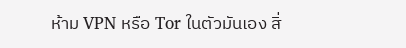ห้าม VPN หรือ Tor ในตัวมันเอง สิ่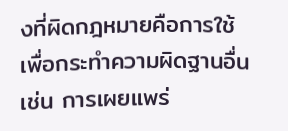งที่ผิดกฎหมายคือการใช้เพื่อกระทำความผิดฐานอื่น เช่น การเผยแพร่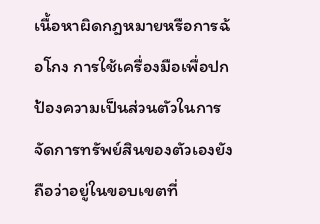เนื้อหาผิดกฎหมายหรือการฉ้อโกง การใช้เครื่องมือเพื่อปกป้องความเป็นส่วนตัวในการจัดการทรัพย์สินของตัวเองยังถือว่าอยู่ในขอบเขตที่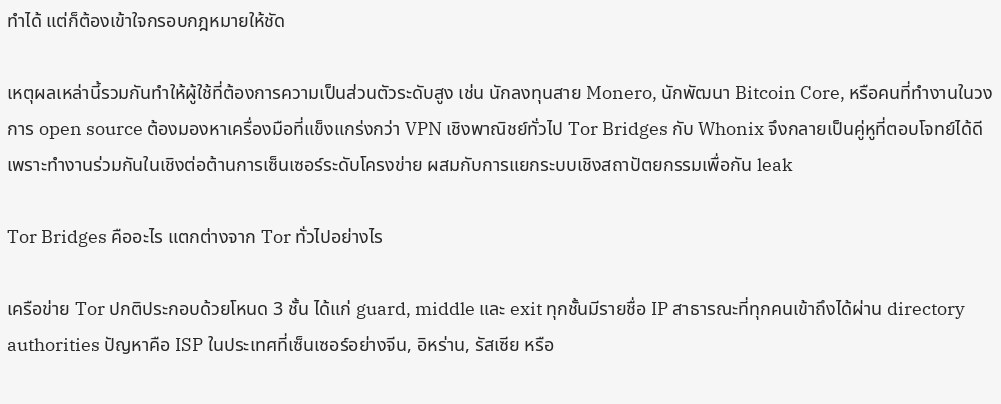ทำได้ แต่ก็ต้องเข้าใจกรอบกฎหมายให้ชัด

เหตุผลเหล่านี้รวมกันทำให้ผู้ใช้ที่ต้องการความเป็นส่วนตัวระดับสูง เช่น นักลงทุนสาย Monero, นักพัฒนา Bitcoin Core, หรือคนที่ทำงานในวงการ open source ต้องมองหาเครื่องมือที่แข็งแกร่งกว่า VPN เชิงพาณิชย์ทั่วไป Tor Bridges กับ Whonix จึงกลายเป็นคู่หูที่ตอบโจทย์ได้ดี เพราะทำงานร่วมกันในเชิงต่อต้านการเซ็นเซอร์ระดับโครงข่าย ผสมกับการแยกระบบเชิงสถาปัตยกรรมเพื่อกัน leak

Tor Bridges คืออะไร แตกต่างจาก Tor ทั่วไปอย่างไร

เครือข่าย Tor ปกติประกอบด้วยโหนด 3 ชั้น ได้แก่ guard, middle และ exit ทุกชั้นมีรายชื่อ IP สาธารณะที่ทุกคนเข้าถึงได้ผ่าน directory authorities ปัญหาคือ ISP ในประเทศที่เซ็นเซอร์อย่างจีน, อิหร่าน, รัสเซีย หรือ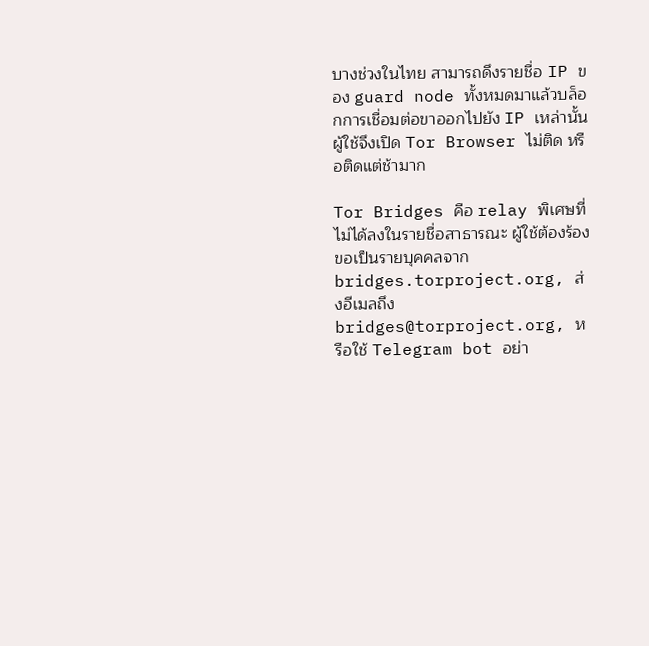บางช่วงในไทย สามารถดึงรายชื่อ IP ของ guard node ทั้งหมดมาแล้วบล็อกการเชื่อมต่อขาออกไปยัง IP เหล่านั้น ผู้ใช้จึงเปิด Tor Browser ไม่ติด หรือติดแต่ช้ามาก

Tor Bridges คือ relay พิเศษที่ไม่ได้ลงในรายชื่อสาธารณะ ผู้ใช้ต้องร้องขอเป็นรายบุคคลจาก bridges.torproject.org, ส่งอีเมลถึง bridges@torproject.org, หรือใช้ Telegram bot อย่า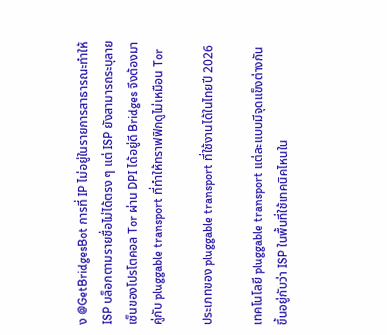ง @GetBridgesBot การที่ IP ไม่อยู่ในรายการสาธารณะทำให้ ISP บล็อกตามรายชื่อไม่ได้ตรง ๆ แต่ ISP ยังสามารถระบุลายเซ็นของโปรโตคอล Tor ผ่าน DPI ได้อยู่ดี Bridges จึงต้องมาคู่กับ pluggable transport ที่ทำให้ทราฟฟิกดูไม่เหมือน Tor

ประเภทของ pluggable transport ที่ใช้งานได้ในไทยปี 2026

เทคโนโลยี pluggable transport แต่ละแบบมีจุดแข็งต่างกัน ขึ้นอยู่กับว่า ISP ในพื้นที่ใช้เทคนิคไหนใน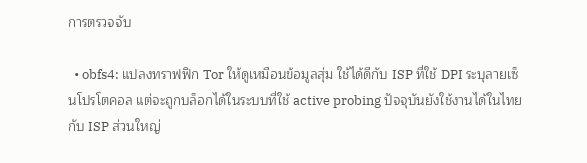การตรวจจับ

  • obfs4: แปลงทราฟฟิก Tor ให้ดูเหมือนข้อมูลสุ่ม ใช้ได้ดีกับ ISP ที่ใช้ DPI ระบุลายเซ็นโปรโตคอล แต่จะถูกบล็อกได้ในระบบที่ใช้ active probing ปัจจุบันยังใช้งานได้ในไทยกับ ISP ส่วนใหญ่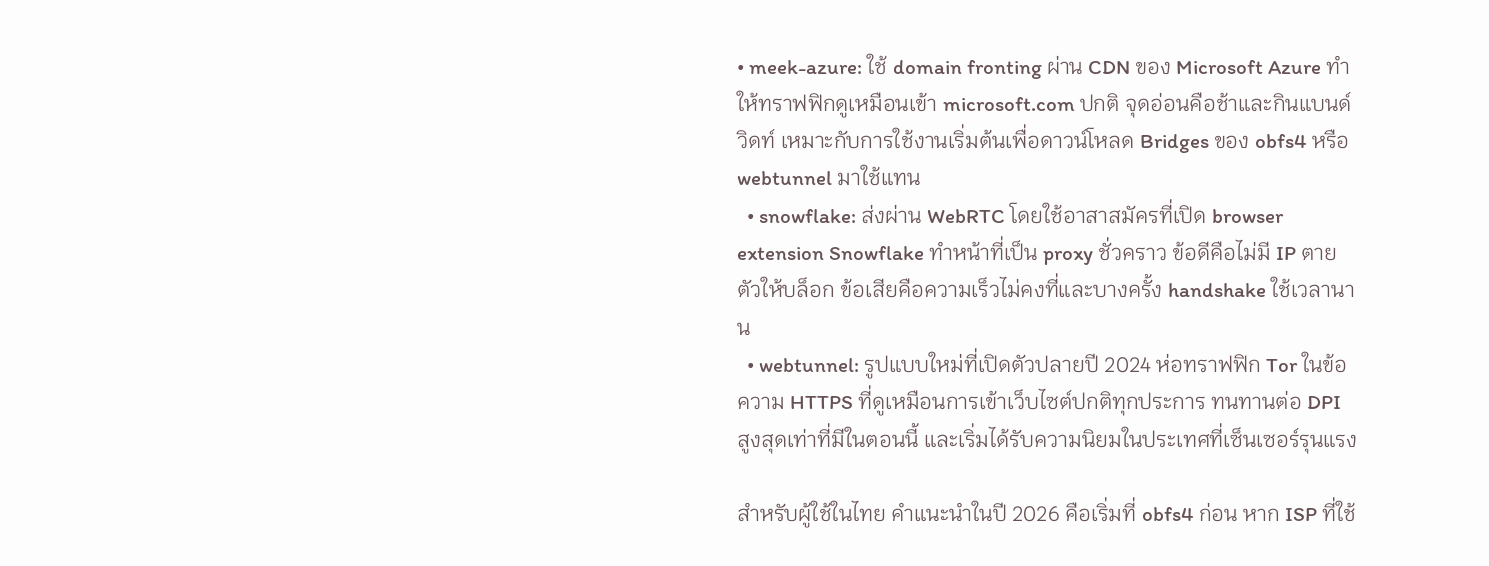• meek-azure: ใช้ domain fronting ผ่าน CDN ของ Microsoft Azure ทำให้ทราฟฟิกดูเหมือนเข้า microsoft.com ปกติ จุดอ่อนคือช้าและกินแบนด์วิดท์ เหมาะกับการใช้งานเริ่มต้นเพื่อดาวน์โหลด Bridges ของ obfs4 หรือ webtunnel มาใช้แทน
  • snowflake: ส่งผ่าน WebRTC โดยใช้อาสาสมัครที่เปิด browser extension Snowflake ทำหน้าที่เป็น proxy ชั่วคราว ข้อดีคือไม่มี IP ตายตัวให้บล็อก ข้อเสียคือความเร็วไม่คงที่และบางครั้ง handshake ใช้เวลานาน
  • webtunnel: รูปแบบใหม่ที่เปิดตัวปลายปี 2024 ห่อทราฟฟิก Tor ในข้อความ HTTPS ที่ดูเหมือนการเข้าเว็บไซต์ปกติทุกประการ ทนทานต่อ DPI สูงสุดเท่าที่มีในตอนนี้ และเริ่มได้รับความนิยมในประเทศที่เซ็นเซอร์รุนแรง

สำหรับผู้ใช้ในไทย คำแนะนำในปี 2026 คือเริ่มที่ obfs4 ก่อน หาก ISP ที่ใช้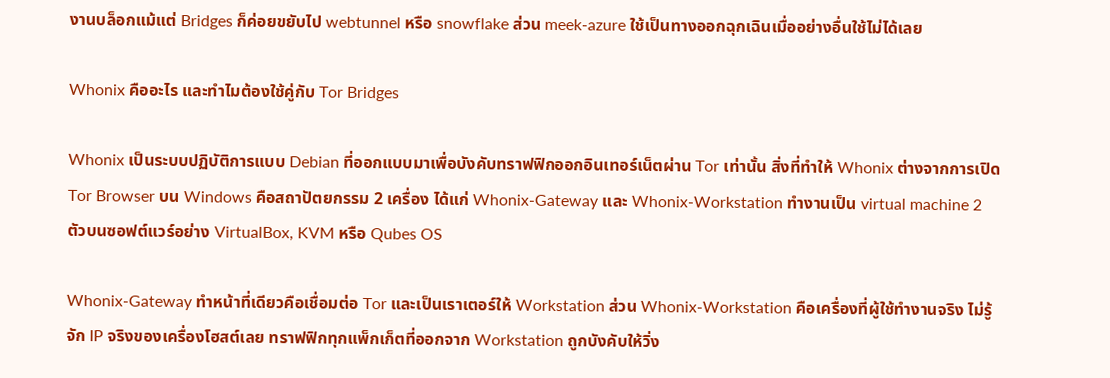งานบล็อกแม้แต่ Bridges ก็ค่อยขยับไป webtunnel หรือ snowflake ส่วน meek-azure ใช้เป็นทางออกฉุกเฉินเมื่ออย่างอื่นใช้ไม่ได้เลย

Whonix คืออะไร และทำไมต้องใช้คู่กับ Tor Bridges

Whonix เป็นระบบปฏิบัติการแบบ Debian ที่ออกแบบมาเพื่อบังคับทราฟฟิกออกอินเทอร์เน็ตผ่าน Tor เท่านั้น สิ่งที่ทำให้ Whonix ต่างจากการเปิด Tor Browser บน Windows คือสถาปัตยกรรม 2 เครื่อง ได้แก่ Whonix-Gateway และ Whonix-Workstation ทำงานเป็น virtual machine 2 ตัวบนซอฟต์แวร์อย่าง VirtualBox, KVM หรือ Qubes OS

Whonix-Gateway ทำหน้าที่เดียวคือเชื่อมต่อ Tor และเป็นเราเตอร์ให้ Workstation ส่วน Whonix-Workstation คือเครื่องที่ผู้ใช้ทำงานจริง ไม่รู้จัก IP จริงของเครื่องโฮสต์เลย ทราฟฟิกทุกแพ็กเก็ตที่ออกจาก Workstation ถูกบังคับให้วิ่ง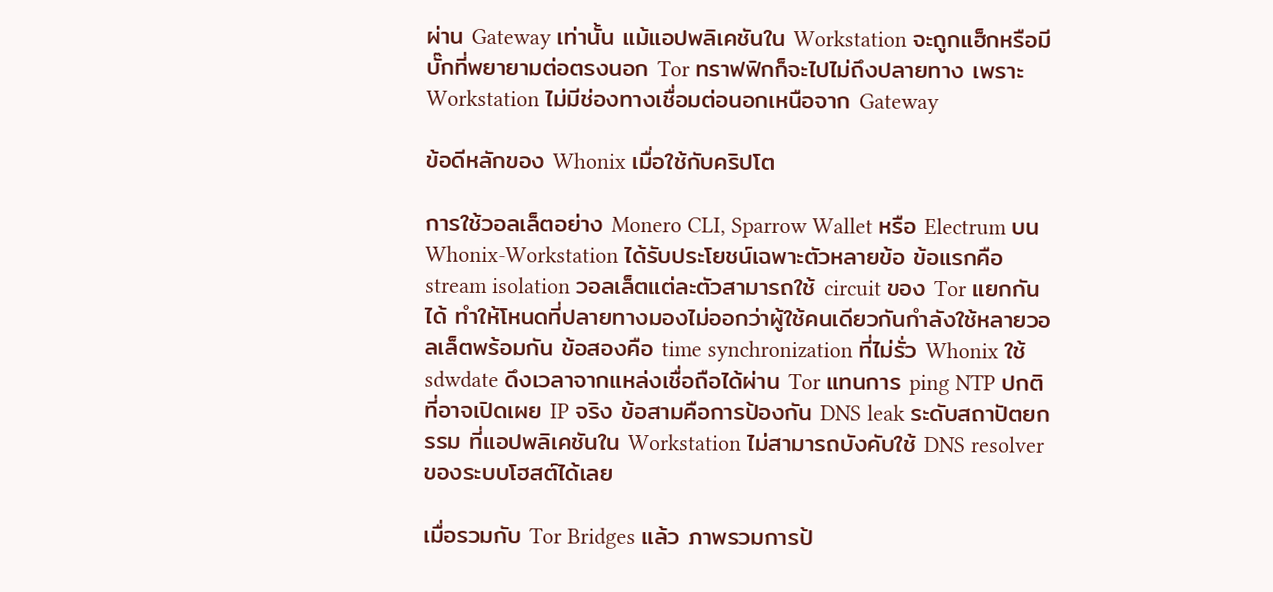ผ่าน Gateway เท่านั้น แม้แอปพลิเคชันใน Workstation จะถูกแฮ็กหรือมีบั๊กที่พยายามต่อตรงนอก Tor ทราฟฟิกก็จะไปไม่ถึงปลายทาง เพราะ Workstation ไม่มีช่องทางเชื่อมต่อนอกเหนือจาก Gateway

ข้อดีหลักของ Whonix เมื่อใช้กับคริปโต

การใช้วอลเล็ตอย่าง Monero CLI, Sparrow Wallet หรือ Electrum บน Whonix-Workstation ได้รับประโยชน์เฉพาะตัวหลายข้อ ข้อแรกคือ stream isolation วอลเล็ตแต่ละตัวสามารถใช้ circuit ของ Tor แยกกันได้ ทำให้โหนดที่ปลายทางมองไม่ออกว่าผู้ใช้คนเดียวกันกำลังใช้หลายวอลเล็ตพร้อมกัน ข้อสองคือ time synchronization ที่ไม่รั่ว Whonix ใช้ sdwdate ดึงเวลาจากแหล่งเชื่อถือได้ผ่าน Tor แทนการ ping NTP ปกติที่อาจเปิดเผย IP จริง ข้อสามคือการป้องกัน DNS leak ระดับสถาปัตยกรรม ที่แอปพลิเคชันใน Workstation ไม่สามารถบังคับใช้ DNS resolver ของระบบโฮสต์ได้เลย

เมื่อรวมกับ Tor Bridges แล้ว ภาพรวมการป้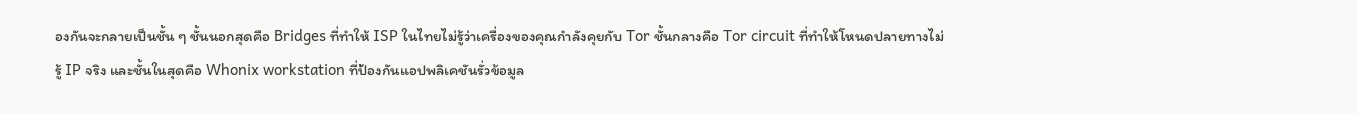องกันจะกลายเป็นชั้น ๆ ชั้นนอกสุดคือ Bridges ที่ทำให้ ISP ในไทยไม่รู้ว่าเครื่องของคุณกำลังคุยกับ Tor ชั้นกลางคือ Tor circuit ที่ทำให้โหนดปลายทางไม่รู้ IP จริง และชั้นในสุดคือ Whonix workstation ที่ป้องกันแอปพลิเคชันรั่วข้อมูล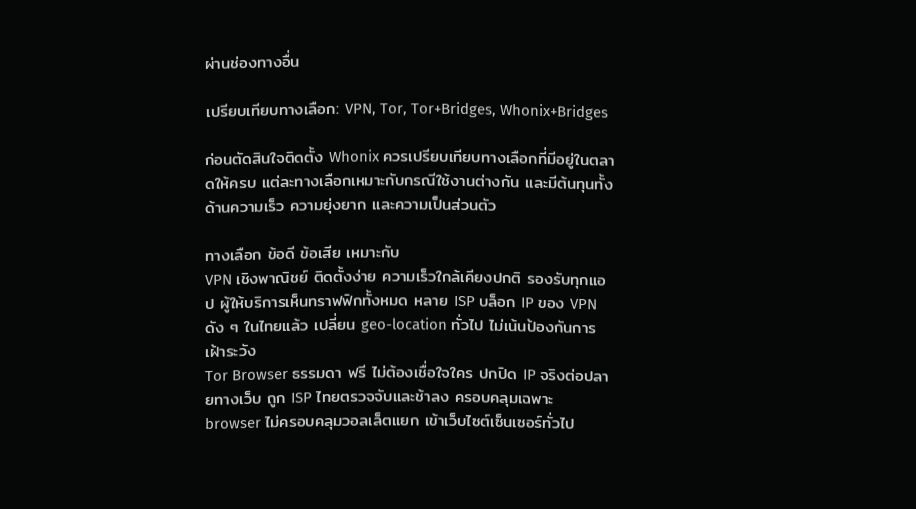ผ่านช่องทางอื่น

เปรียบเทียบทางเลือก: VPN, Tor, Tor+Bridges, Whonix+Bridges

ก่อนตัดสินใจติดตั้ง Whonix ควรเปรียบเทียบทางเลือกที่มีอยู่ในตลาดให้ครบ แต่ละทางเลือกเหมาะกับกรณีใช้งานต่างกัน และมีต้นทุนทั้งด้านความเร็ว ความยุ่งยาก และความเป็นส่วนตัว

ทางเลือก ข้อดี ข้อเสีย เหมาะกับ
VPN เชิงพาณิชย์ ติดตั้งง่าย ความเร็วใกล้เคียงปกติ รองรับทุกแอป ผู้ให้บริการเห็นทราฟฟิกทั้งหมด หลาย ISP บล็อก IP ของ VPN ดัง ๆ ในไทยแล้ว เปลี่ยน geo-location ทั่วไป ไม่เน้นป้องกันการเฝ้าระวัง
Tor Browser ธรรมดา ฟรี ไม่ต้องเชื่อใจใคร ปกปิด IP จริงต่อปลายทางเว็บ ถูก ISP ไทยตรวจจับและช้าลง ครอบคลุมเฉพาะ browser ไม่ครอบคลุมวอลเล็ตแยก เข้าเว็บไซต์เซ็นเซอร์ทั่วไป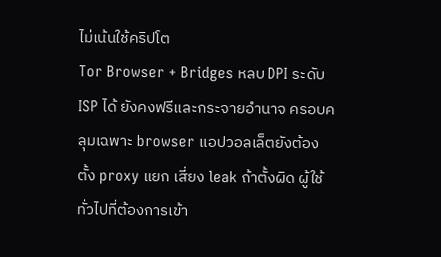ไม่เน้นใช้คริปโต
Tor Browser + Bridges หลบ DPI ระดับ ISP ได้ ยังคงฟรีและกระจายอำนาจ ครอบคลุมเฉพาะ browser แอปวอลเล็ตยังต้องตั้ง proxy แยก เสี่ยง leak ถ้าตั้งผิด ผู้ใช้ทั่วไปที่ต้องการเข้า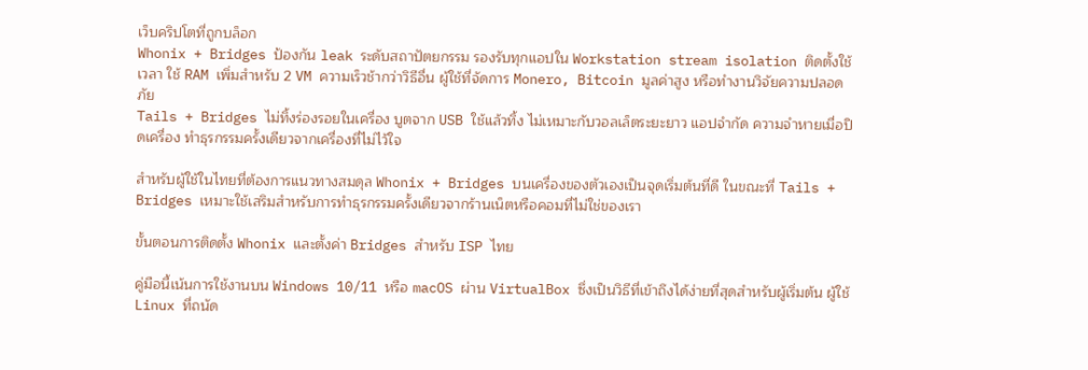เว็บคริปโตที่ถูกบล็อก
Whonix + Bridges ป้องกัน leak ระดับสถาปัตยกรรม รองรับทุกแอปใน Workstation stream isolation ติดตั้งใช้เวลา ใช้ RAM เพิ่มสำหรับ 2 VM ความเร็วช้ากว่าวิธีอื่น ผู้ใช้ที่จัดการ Monero, Bitcoin มูลค่าสูง หรือทำงานวิจัยความปลอดภัย
Tails + Bridges ไม่ทิ้งร่องรอยในเครื่อง บูตจาก USB ใช้แล้วทิ้ง ไม่เหมาะกับวอลเล็ตระยะยาว แอปจำกัด ความจำหายเมื่อปิดเครื่อง ทำธุรกรรมครั้งเดียวจากเครื่องที่ไม่ไว้ใจ

สำหรับผู้ใช้ในไทยที่ต้องการแนวทางสมดุล Whonix + Bridges บนเครื่องของตัวเองเป็นจุดเริ่มต้นที่ดี ในขณะที่ Tails + Bridges เหมาะใช้เสริมสำหรับการทำธุรกรรมครั้งเดียวจากร้านเน็ตหรือคอมที่ไม่ใช่ของเรา

ขั้นตอนการติดตั้ง Whonix และตั้งค่า Bridges สำหรับ ISP ไทย

คู่มือนี้เน้นการใช้งานบน Windows 10/11 หรือ macOS ผ่าน VirtualBox ซึ่งเป็นวิธีที่เข้าถึงได้ง่ายที่สุดสำหรับผู้เริ่มต้น ผู้ใช้ Linux ที่ถนัด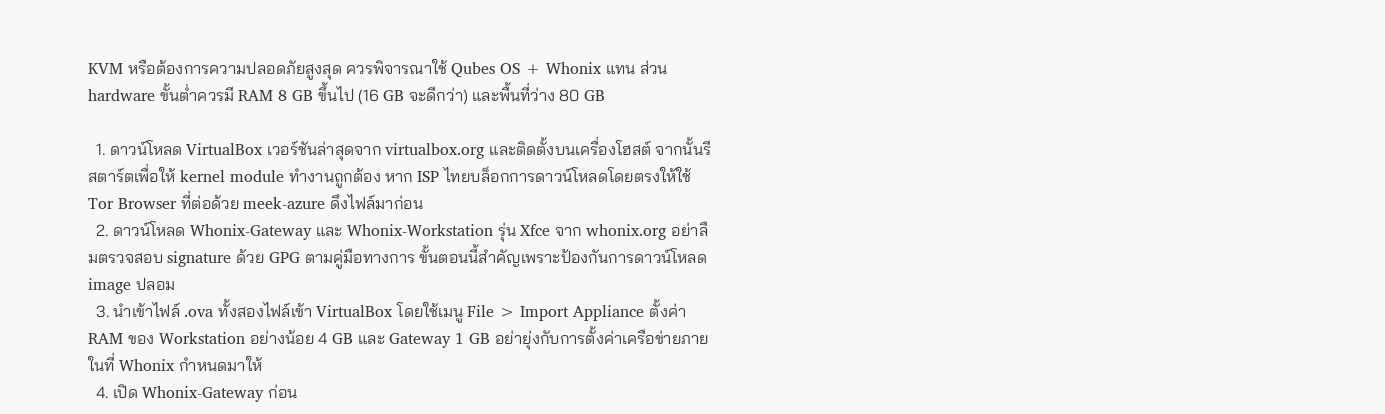KVM หรือต้องการความปลอดภัยสูงสุด ควรพิจารณาใช้ Qubes OS + Whonix แทน ส่วน hardware ขั้นต่ำควรมี RAM 8 GB ขึ้นไป (16 GB จะดีกว่า) และพื้นที่ว่าง 80 GB

  1. ดาวน์โหลด VirtualBox เวอร์ชันล่าสุดจาก virtualbox.org และติดตั้งบนเครื่องโฮสต์ จากนั้นรีสตาร์ตเพื่อให้ kernel module ทำงานถูกต้อง หาก ISP ไทยบล็อกการดาวน์โหลดโดยตรงให้ใช้ Tor Browser ที่ต่อด้วย meek-azure ดึงไฟล์มาก่อน
  2. ดาวน์โหลด Whonix-Gateway และ Whonix-Workstation รุ่น Xfce จาก whonix.org อย่าลืมตรวจสอบ signature ด้วย GPG ตามคู่มือทางการ ขั้นตอนนี้สำคัญเพราะป้องกันการดาวน์โหลด image ปลอม
  3. นำเข้าไฟล์ .ova ทั้งสองไฟล์เข้า VirtualBox โดยใช้เมนู File > Import Appliance ตั้งค่า RAM ของ Workstation อย่างน้อย 4 GB และ Gateway 1 GB อย่ายุ่งกับการตั้งค่าเครือข่ายภายในที่ Whonix กำหนดมาให้
  4. เปิด Whonix-Gateway ก่อน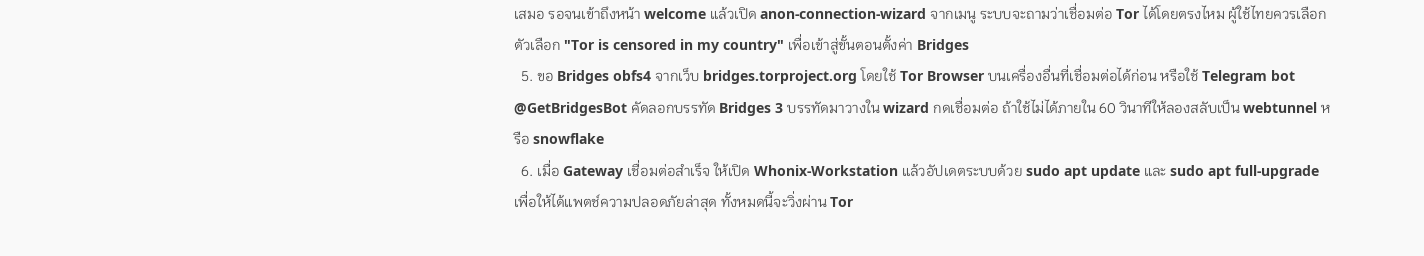เสมอ รอจนเข้าถึงหน้า welcome แล้วเปิด anon-connection-wizard จากเมนู ระบบจะถามว่าเชื่อมต่อ Tor ได้โดยตรงไหม ผู้ใช้ไทยควรเลือกตัวเลือก "Tor is censored in my country" เพื่อเข้าสู่ขั้นตอนตั้งค่า Bridges
  5. ขอ Bridges obfs4 จากเว็บ bridges.torproject.org โดยใช้ Tor Browser บนเครื่องอื่นที่เชื่อมต่อได้ก่อน หรือใช้ Telegram bot @GetBridgesBot คัดลอกบรรทัด Bridges 3 บรรทัดมาวางใน wizard กดเชื่อมต่อ ถ้าใช้ไม่ได้ภายใน 60 วินาทีให้ลองสลับเป็น webtunnel หรือ snowflake
  6. เมื่อ Gateway เชื่อมต่อสำเร็จ ให้เปิด Whonix-Workstation แล้วอัปเดตระบบด้วย sudo apt update และ sudo apt full-upgrade เพื่อให้ได้แพตช์ความปลอดภัยล่าสุด ทั้งหมดนี้จะวิ่งผ่าน Tor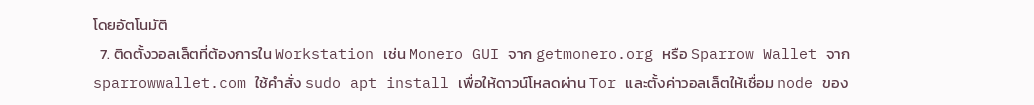โดยอัตโนมัติ
  7. ติดตั้งวอลเล็ตที่ต้องการใน Workstation เช่น Monero GUI จาก getmonero.org หรือ Sparrow Wallet จาก sparrowwallet.com ใช้คำสั่ง sudo apt install เพื่อให้ดาวน์โหลดผ่าน Tor และตั้งค่าวอลเล็ตให้เชื่อม node ของ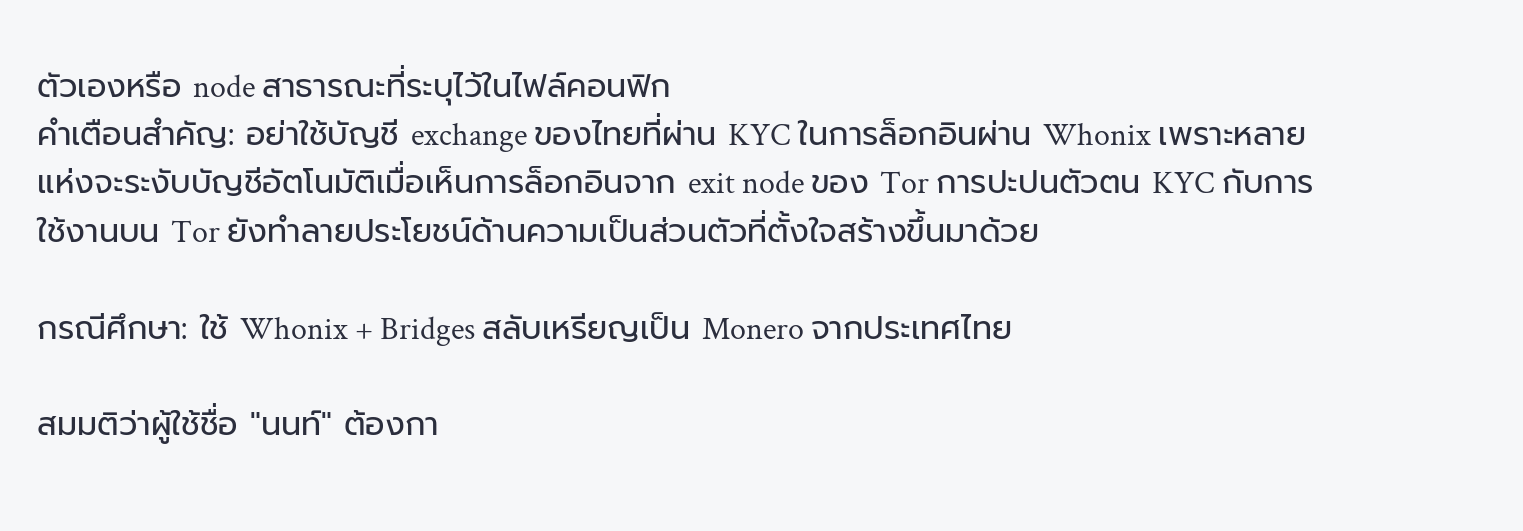ตัวเองหรือ node สาธารณะที่ระบุไว้ในไฟล์คอนฟิก
คำเตือนสำคัญ: อย่าใช้บัญชี exchange ของไทยที่ผ่าน KYC ในการล็อกอินผ่าน Whonix เพราะหลายแห่งจะระงับบัญชีอัตโนมัติเมื่อเห็นการล็อกอินจาก exit node ของ Tor การปะปนตัวตน KYC กับการใช้งานบน Tor ยังทำลายประโยชน์ด้านความเป็นส่วนตัวที่ตั้งใจสร้างขึ้นมาด้วย

กรณีศึกษา: ใช้ Whonix + Bridges สลับเหรียญเป็น Monero จากประเทศไทย

สมมติว่าผู้ใช้ชื่อ "นนท์" ต้องกา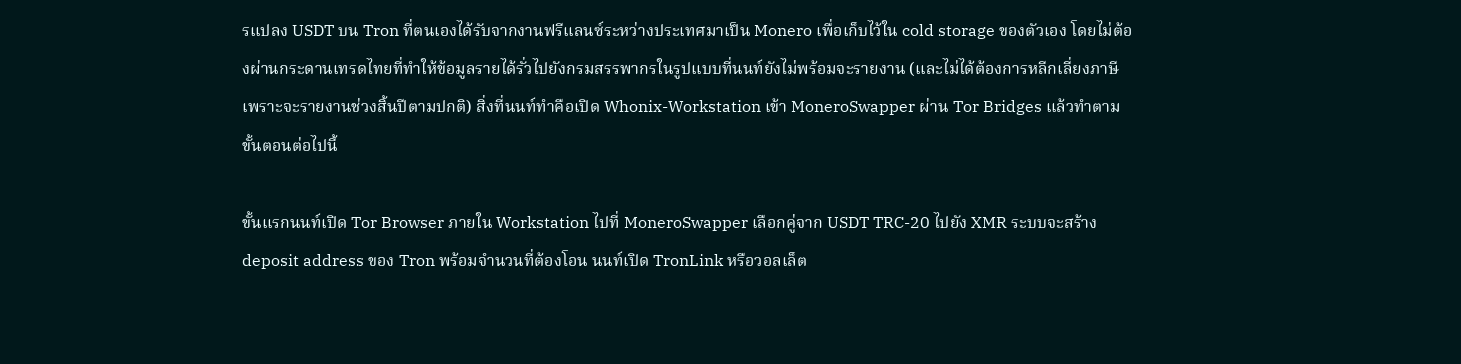รแปลง USDT บน Tron ที่ตนเองได้รับจากงานฟรีแลนซ์ระหว่างประเทศมาเป็น Monero เพื่อเก็บไว้ใน cold storage ของตัวเอง โดยไม่ต้องผ่านกระดานเทรดไทยที่ทำให้ข้อมูลรายได้รั่วไปยังกรมสรรพากรในรูปแบบที่นนท์ยังไม่พร้อมจะรายงาน (และไม่ได้ต้องการหลีกเลี่ยงภาษีเพราะจะรายงานช่วงสิ้นปีตามปกติ) สิ่งที่นนท์ทำคือเปิด Whonix-Workstation เข้า MoneroSwapper ผ่าน Tor Bridges แล้วทำตามขั้นตอนต่อไปนี้

ขั้นแรกนนท์เปิด Tor Browser ภายใน Workstation ไปที่ MoneroSwapper เลือกคู่จาก USDT TRC-20 ไปยัง XMR ระบบจะสร้าง deposit address ของ Tron พร้อมจำนวนที่ต้องโอน นนท์เปิด TronLink หรือวอลเล็ต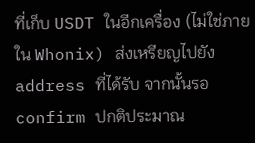ที่เก็บ USDT ในอีกเครื่อง (ไม่ใช่ภายใน Whonix) ส่งเหรียญไปยัง address ที่ได้รับ จากนั้นรอ confirm ปกติประมาณ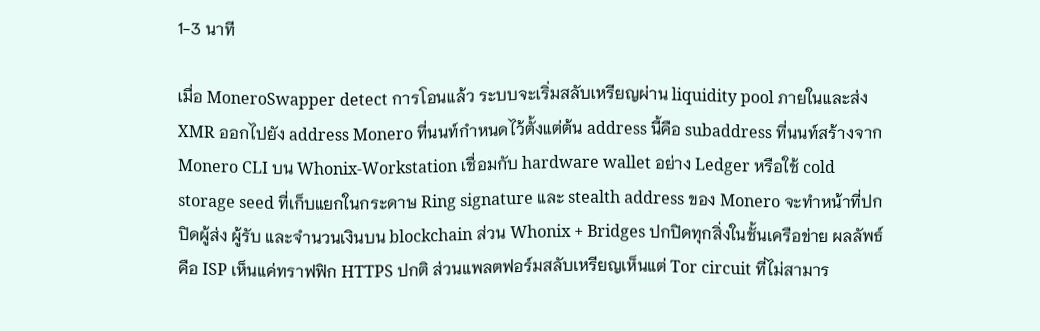1-3 นาที

เมื่อ MoneroSwapper detect การโอนแล้ว ระบบจะเริ่มสลับเหรียญผ่าน liquidity pool ภายในและส่ง XMR ออกไปยัง address Monero ที่นนท์กำหนดไว้ตั้งแต่ต้น address นี้คือ subaddress ที่นนท์สร้างจาก Monero CLI บน Whonix-Workstation เชื่อมกับ hardware wallet อย่าง Ledger หรือใช้ cold storage seed ที่เก็บแยกในกระดาษ Ring signature และ stealth address ของ Monero จะทำหน้าที่ปกปิดผู้ส่ง ผู้รับ และจำนวนเงินบน blockchain ส่วน Whonix + Bridges ปกปิดทุกสิ่งในชั้นเครือข่าย ผลลัพธ์คือ ISP เห็นแค่ทราฟฟิก HTTPS ปกติ ส่วนแพลตฟอร์มสลับเหรียญเห็นแต่ Tor circuit ที่ไม่สามาร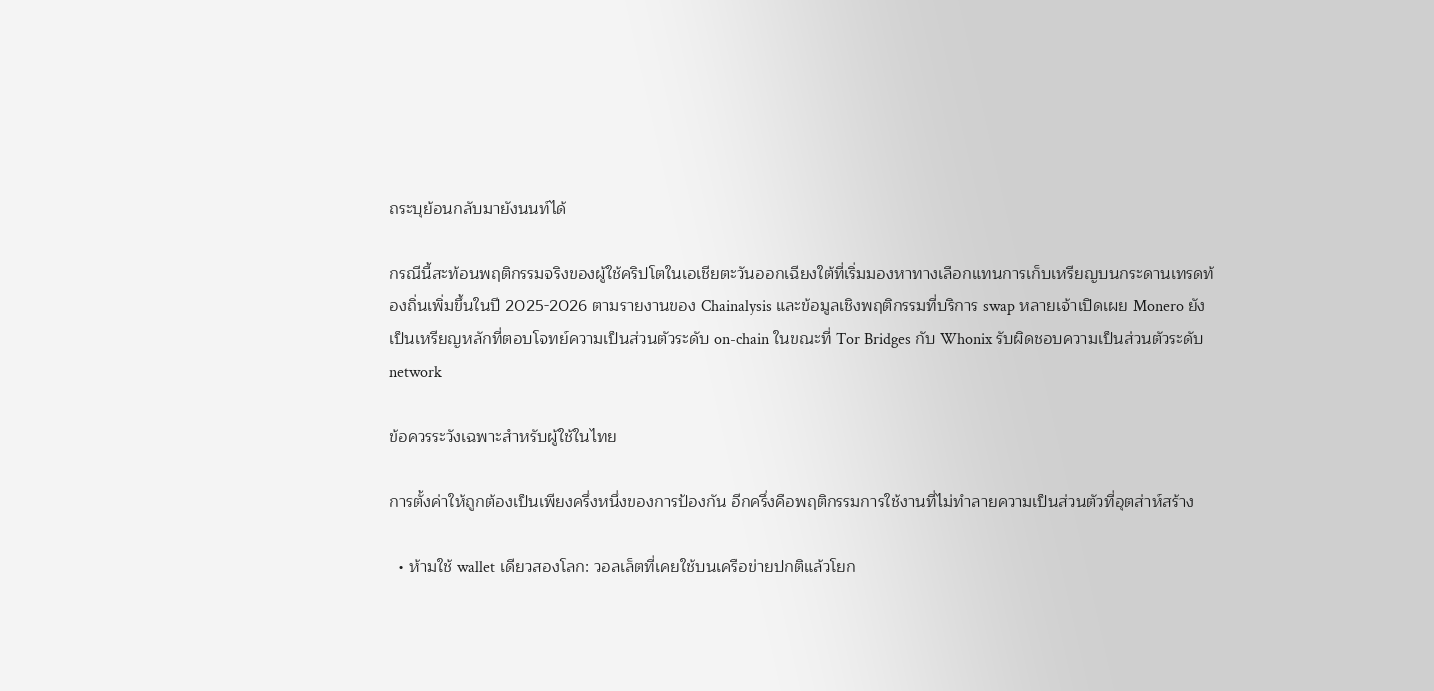ถระบุย้อนกลับมายังนนท์ได้

กรณีนี้สะท้อนพฤติกรรมจริงของผู้ใช้คริปโตในเอเชียตะวันออกเฉียงใต้ที่เริ่มมองหาทางเลือกแทนการเก็บเหรียญบนกระดานเทรดท้องถิ่นเพิ่มขึ้นในปี 2025-2026 ตามรายงานของ Chainalysis และข้อมูลเชิงพฤติกรรมที่บริการ swap หลายเจ้าเปิดเผย Monero ยังเป็นเหรียญหลักที่ตอบโจทย์ความเป็นส่วนตัวระดับ on-chain ในขณะที่ Tor Bridges กับ Whonix รับผิดชอบความเป็นส่วนตัวระดับ network

ข้อควรระวังเฉพาะสำหรับผู้ใช้ในไทย

การตั้งค่าให้ถูกต้องเป็นเพียงครึ่งหนึ่งของการป้องกัน อีกครึ่งคือพฤติกรรมการใช้งานที่ไม่ทำลายความเป็นส่วนตัวที่อุตส่าห์สร้าง

  • ห้ามใช้ wallet เดียวสองโลก: วอลเล็ตที่เคยใช้บนเครือข่ายปกติแล้วโยก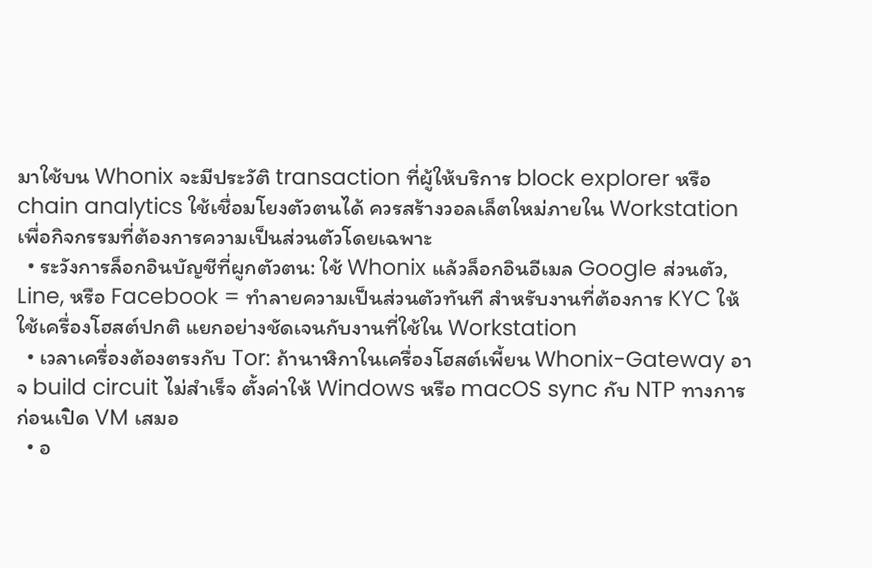มาใช้บน Whonix จะมีประวัติ transaction ที่ผู้ให้บริการ block explorer หรือ chain analytics ใช้เชื่อมโยงตัวตนได้ ควรสร้างวอลเล็ตใหม่ภายใน Workstation เพื่อกิจกรรมที่ต้องการความเป็นส่วนตัวโดยเฉพาะ
  • ระวังการล็อกอินบัญชีที่ผูกตัวตน: ใช้ Whonix แล้วล็อกอินอีเมล Google ส่วนตัว, Line, หรือ Facebook = ทำลายความเป็นส่วนตัวทันที สำหรับงานที่ต้องการ KYC ให้ใช้เครื่องโฮสต์ปกติ แยกอย่างชัดเจนกับงานที่ใช้ใน Workstation
  • เวลาเครื่องต้องตรงกับ Tor: ถ้านาฬิกาในเครื่องโฮสต์เพี้ยน Whonix-Gateway อาจ build circuit ไม่สำเร็จ ตั้งค่าให้ Windows หรือ macOS sync กับ NTP ทางการก่อนเปิด VM เสมอ
  • อ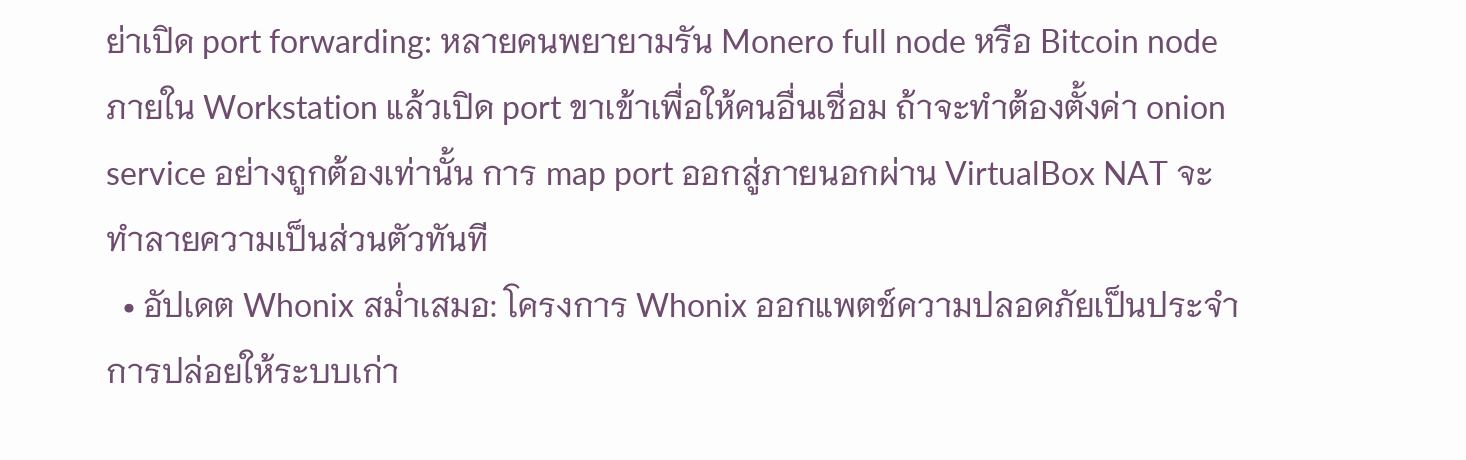ย่าเปิด port forwarding: หลายคนพยายามรัน Monero full node หรือ Bitcoin node ภายใน Workstation แล้วเปิด port ขาเข้าเพื่อให้คนอื่นเชื่อม ถ้าจะทำต้องตั้งค่า onion service อย่างถูกต้องเท่านั้น การ map port ออกสู่ภายนอกผ่าน VirtualBox NAT จะทำลายความเป็นส่วนตัวทันที
  • อัปเดต Whonix สม่ำเสมอ: โครงการ Whonix ออกแพตช์ความปลอดภัยเป็นประจำ การปล่อยให้ระบบเก่า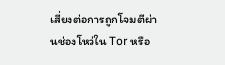เสี่ยงต่อการถูกโจมตีผ่านช่องโหว่ใน Tor หรือ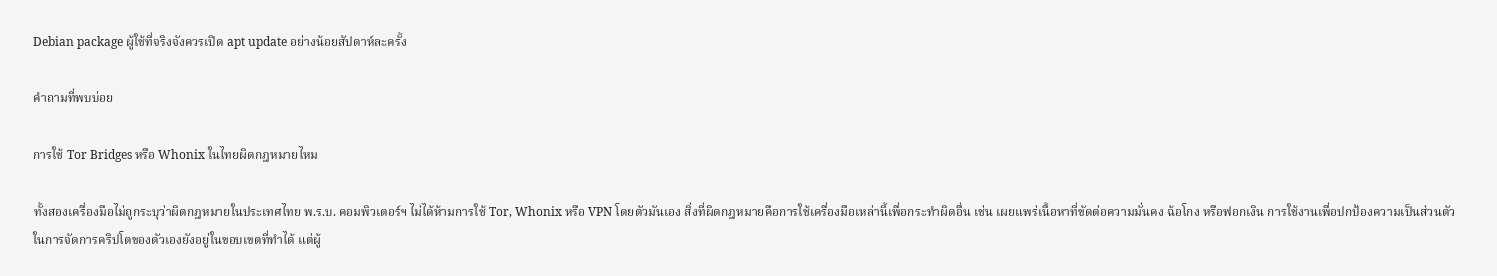Debian package ผู้ใช้ที่จริงจังควรเปิด apt update อย่างน้อยสัปดาห์ละครั้ง

คำถามที่พบบ่อย

การใช้ Tor Bridges หรือ Whonix ในไทยผิดกฎหมายไหม

ทั้งสองเครื่องมือไม่ถูกระบุว่าผิดกฎหมายในประเทศไทย พ.ร.บ. คอมพิวเตอร์ฯ ไม่ได้ห้ามการใช้ Tor, Whonix หรือ VPN โดยตัวมันเอง สิ่งที่ผิดกฎหมายคือการใช้เครื่องมือเหล่านี้เพื่อกระทำผิดอื่น เช่น เผยแพร่เนื้อหาที่ขัดต่อความมั่นคง ฉ้อโกง หรือฟอกเงิน การใช้งานเพื่อปกป้องความเป็นส่วนตัวในการจัดการคริปโตของตัวเองยังอยู่ในขอบเขตที่ทำได้ แต่ผู้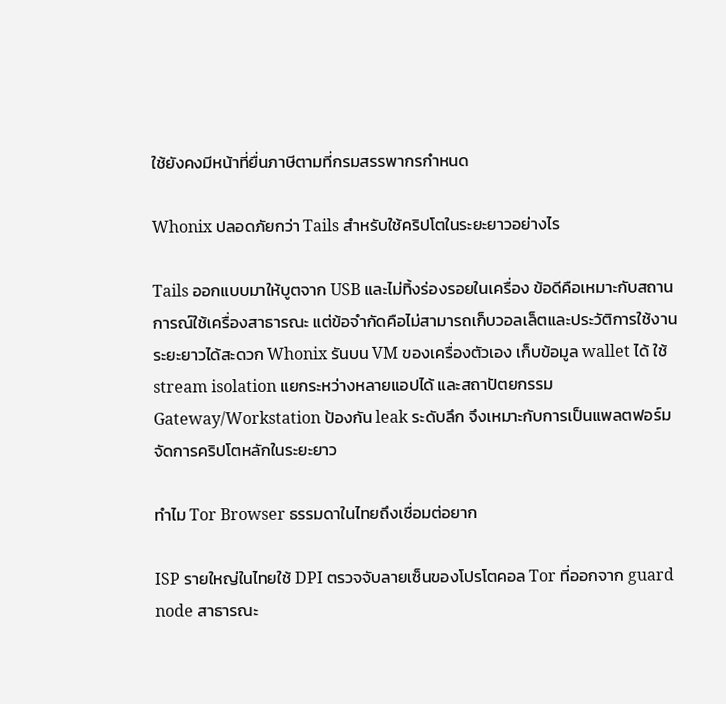ใช้ยังคงมีหน้าที่ยื่นภาษีตามที่กรมสรรพากรกำหนด

Whonix ปลอดภัยกว่า Tails สำหรับใช้คริปโตในระยะยาวอย่างไร

Tails ออกแบบมาให้บูตจาก USB และไม่ทิ้งร่องรอยในเครื่อง ข้อดีคือเหมาะกับสถานการณ์ใช้เครื่องสาธารณะ แต่ข้อจำกัดคือไม่สามารถเก็บวอลเล็ตและประวัติการใช้งานระยะยาวได้สะดวก Whonix รันบน VM ของเครื่องตัวเอง เก็บข้อมูล wallet ได้ ใช้ stream isolation แยกระหว่างหลายแอปได้ และสถาปัตยกรรม Gateway/Workstation ป้องกัน leak ระดับลึก จึงเหมาะกับการเป็นแพลตฟอร์มจัดการคริปโตหลักในระยะยาว

ทำไม Tor Browser ธรรมดาในไทยถึงเชื่อมต่อยาก

ISP รายใหญ่ในไทยใช้ DPI ตรวจจับลายเซ็นของโปรโตคอล Tor ที่ออกจาก guard node สาธารณะ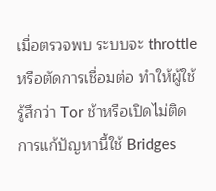เมื่อตรวจพบ ระบบจะ throttle หรือตัดการเชื่อมต่อ ทำให้ผู้ใช้รู้สึกว่า Tor ช้าหรือเปิดไม่ติด การแก้ปัญหานี้ใช้ Bridges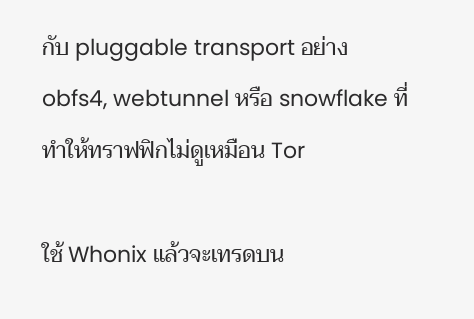กับ pluggable transport อย่าง obfs4, webtunnel หรือ snowflake ที่ทำให้ทราฟฟิกไม่ดูเหมือน Tor

ใช้ Whonix แล้วจะเทรดบน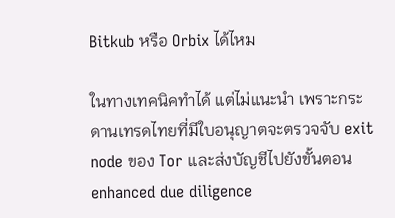Bitkub หรือ Orbix ได้ไหม

ในทางเทคนิคทำได้ แต่ไม่แนะนำ เพราะกระดานเทรดไทยที่มีใบอนุญาตจะตรวจจับ exit node ของ Tor และส่งบัญชีไปยังขั้นตอน enhanced due diligence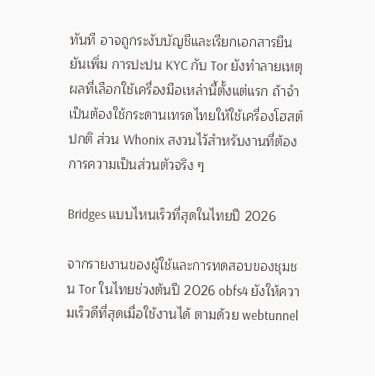ทันที อาจถูกระงับบัญชีและเรียกเอกสารยืนยันเพิ่ม การปะปน KYC กับ Tor ยังทำลายเหตุผลที่เลือกใช้เครื่องมือเหล่านี้ตั้งแต่แรก ถ้าจำเป็นต้องใช้กระดานเทรดไทยให้ใช้เครื่องโฮสต์ปกติ ส่วน Whonix สงวนไว้สำหรับงานที่ต้องการความเป็นส่วนตัวจริง ๆ

Bridges แบบไหนเร็วที่สุดในไทยปี 2026

จากรายงานของผู้ใช้และการทดสอบของชุมชน Tor ในไทยช่วงต้นปี 2026 obfs4 ยังให้ความเร็วดีที่สุดเมื่อใช้งานได้ ตามด้วย webtunnel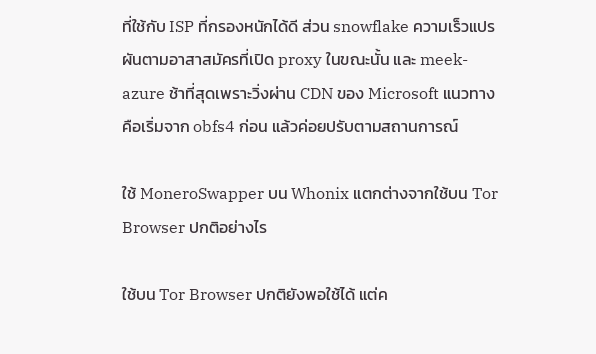ที่ใช้กับ ISP ที่กรองหนักได้ดี ส่วน snowflake ความเร็วแปรผันตามอาสาสมัครที่เปิด proxy ในขณะนั้น และ meek-azure ช้าที่สุดเพราะวิ่งผ่าน CDN ของ Microsoft แนวทางคือเริ่มจาก obfs4 ก่อน แล้วค่อยปรับตามสถานการณ์

ใช้ MoneroSwapper บน Whonix แตกต่างจากใช้บน Tor Browser ปกติอย่างไร

ใช้บน Tor Browser ปกติยังพอใช้ได้ แต่ค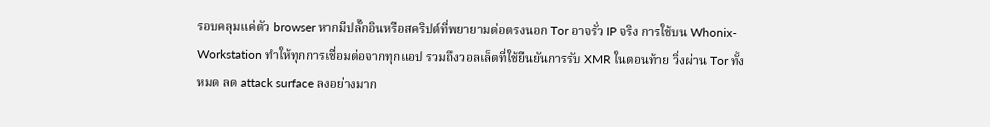รอบคลุมแค่ตัว browser หากมีปลั๊กอินหรือสคริปต์ที่พยายามต่อตรงนอก Tor อาจรั่ว IP จริง การใช้บน Whonix-Workstation ทำให้ทุกการเชื่อมต่อจากทุกแอป รวมถึงวอลเล็ตที่ใช้ยืนยันการรับ XMR ในตอนท้าย วิ่งผ่าน Tor ทั้งหมด ลด attack surface ลงอย่างมาก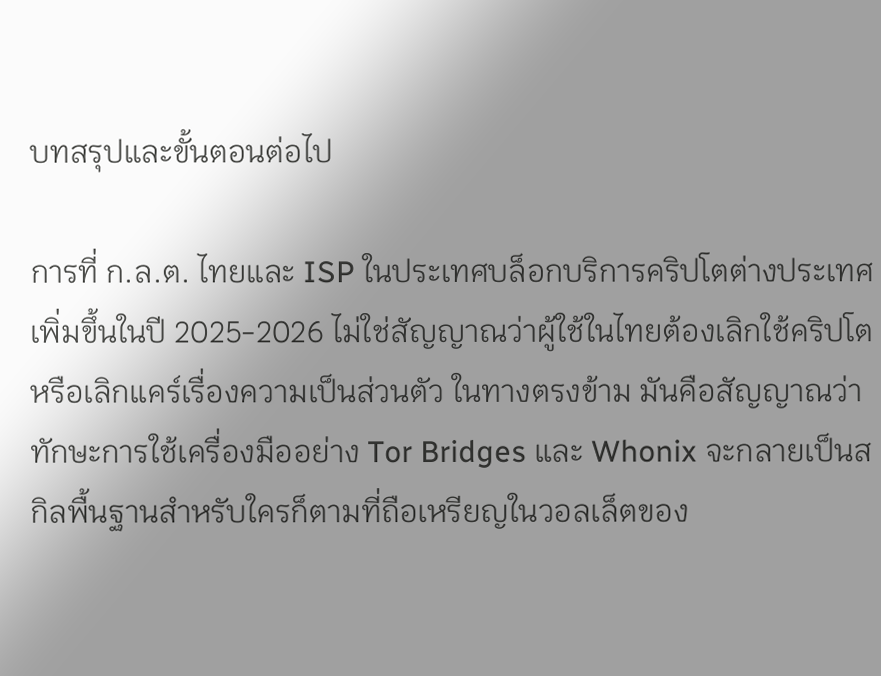บทสรุปและขั้นตอนต่อไป

การที่ ก.ล.ต. ไทยและ ISP ในประเทศบล็อกบริการคริปโตต่างประเทศเพิ่มขึ้นในปี 2025-2026 ไม่ใช่สัญญาณว่าผู้ใช้ในไทยต้องเลิกใช้คริปโตหรือเลิกแคร์เรื่องความเป็นส่วนตัว ในทางตรงข้าม มันคือสัญญาณว่าทักษะการใช้เครื่องมืออย่าง Tor Bridges และ Whonix จะกลายเป็นสกิลพื้นฐานสำหรับใครก็ตามที่ถือเหรียญในวอลเล็ตของ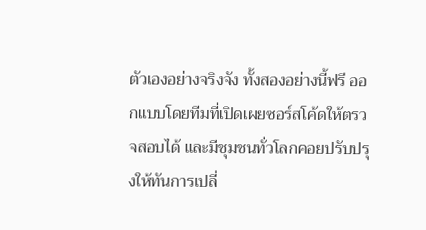ตัวเองอย่างจริงจัง ทั้งสองอย่างนี้ฟรี ออกแบบโดยทีมที่เปิดเผยซอร์สโค้ดให้ตรวจสอบได้ และมีชุมชนทั่วโลกคอยปรับปรุงให้ทันการเปลี่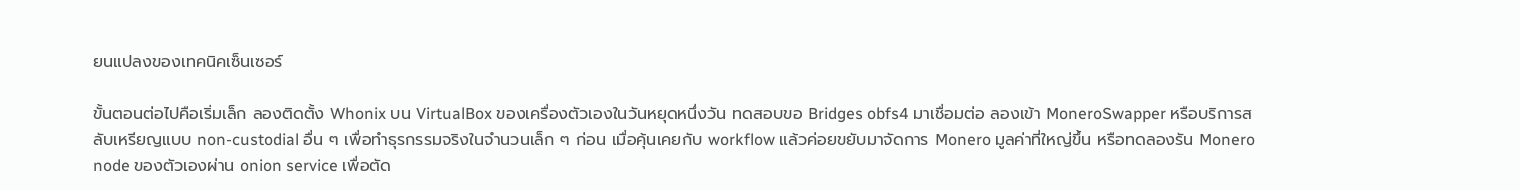ยนแปลงของเทคนิคเซ็นเซอร์

ขั้นตอนต่อไปคือเริ่มเล็ก ลองติดตั้ง Whonix บน VirtualBox ของเครื่องตัวเองในวันหยุดหนึ่งวัน ทดสอบขอ Bridges obfs4 มาเชื่อมต่อ ลองเข้า MoneroSwapper หรือบริการสลับเหรียญแบบ non-custodial อื่น ๆ เพื่อทำธุรกรรมจริงในจำนวนเล็ก ๆ ก่อน เมื่อคุ้นเคยกับ workflow แล้วค่อยขยับมาจัดการ Monero มูลค่าที่ใหญ่ขึ้น หรือทดลองรัน Monero node ของตัวเองผ่าน onion service เพื่อตัด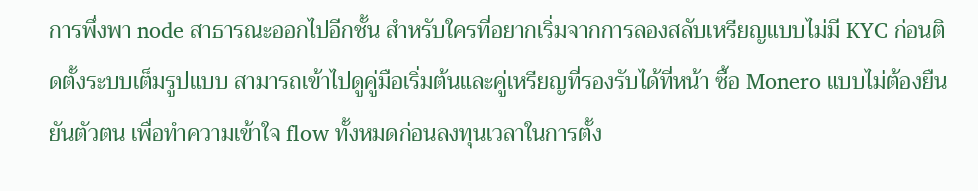การพึ่งพา node สาธารณะออกไปอีกชั้น สำหรับใครที่อยากเริ่มจากการลองสลับเหรียญแบบไม่มี KYC ก่อนติดตั้งระบบเต็มรูปแบบ สามารถเข้าไปดูคู่มือเริ่มต้นและคู่เหรียญที่รองรับได้ที่หน้า ซื้อ Monero แบบไม่ต้องยืนยันตัวตน เพื่อทำความเข้าใจ flow ทั้งหมดก่อนลงทุนเวลาในการตั้ง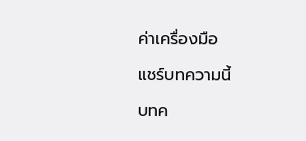ค่าเครื่องมือ

แชร์บทความนี้

บทค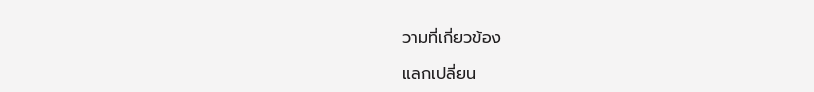วามที่เกี่ยวข้อง

แลกเปลี่ยน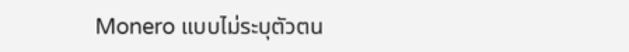Monero แบบไม่ระบุตัวตน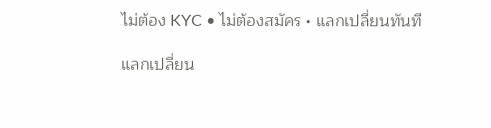ไม่ต้อง KYC • ไม่ต้องสมัคร • แลกเปลี่ยนทันที

แลกเปลี่ยน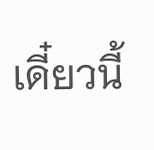เดี๋ยวนี้